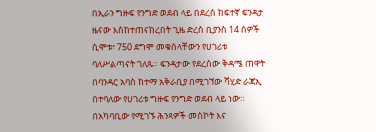በኢራን ግዙፍ የንግድ ወደብ ላይ በደረሰ ከፍተኛ ፍንዳታ ዜናው እስከተጠናከረበት ጊዜ ድረስ ቢያንስ 14 ሰዎች ሲሞቱ፣ 750 ደግሞ መቁሰላቸውን የሀገሪቱ ባለሥልጣናት ገለጹ። ፍንዳታው የደረሰው ቅዳሜ ጠዋት በባንዳር አባስ ከተማ አቅራቢያ በሚገኘው ሻሂድ ራጃኢ በተባለው የሀገሪቱ ግዙፍ የንግድ ወደብ ላይ ነው። በአካባቢው የሚገኙ ሕንጻዎች መስኮት እና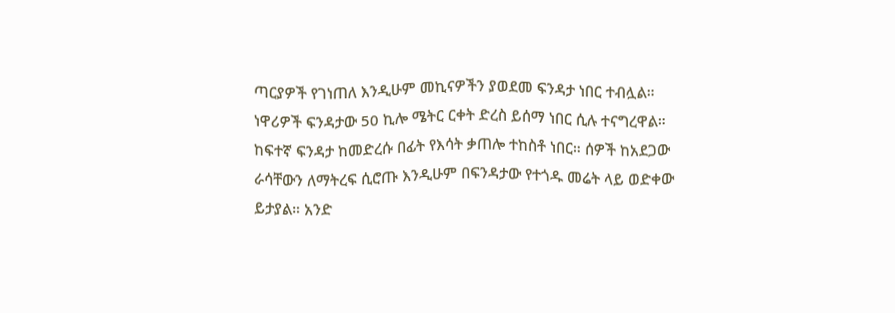ጣርያዎች የገነጠለ እንዲሁም መኪናዎችን ያወደመ ፍንዳታ ነበር ተብሏል።
ነዋሪዎች ፍንዳታው 50 ኪሎ ሜትር ርቀት ድረስ ይሰማ ነበር ሲሉ ተናግረዋል። ከፍተኛ ፍንዳታ ከመድረሱ በፊት የእሳት ቃጠሎ ተከስቶ ነበር። ሰዎች ከአደጋው ራሳቸውን ለማትረፍ ሲሮጡ እንዲሁም በፍንዳታው የተጎዱ መሬት ላይ ወድቀው ይታያል። አንድ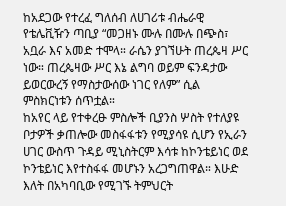ከአደጋው የተረፈ ግለሰብ ለሀገሪቱ ብሔራዊ የቴሌቪዥን ጣቢያ “መጋዘኑ ሙሉ በሙሉ በጭስ፣ አቧራ እና አመድ ተሞላ። ራሴን ያገኘሁት ጠረጴዛ ሥር ነው። ጠረጴዛው ሥር እኔ ልግባ ወይም ፍንዳታው ይወርውረኝ የማስታውሰው ነገር የለም” ሲል ምስክርነቱን ሰጥቷል።
ከአየር ላይ የተቀረፁ ምስሎች ቢያንስ ሦስት የተለያዩ ቦታዎች ቃጠሎው መስፋፋቱን የሚያሳዩ ሲሆን የኢራን ሀገር ውስጥ ጉዳይ ሚኒስትርም እሳቱ ከኮንቴይነር ወደ ኮንቴይነር እየተስፋፋ መሆኑን አረጋግጠዋል። እሁድ እለት በአካባቢው የሚገኙ ትምህርት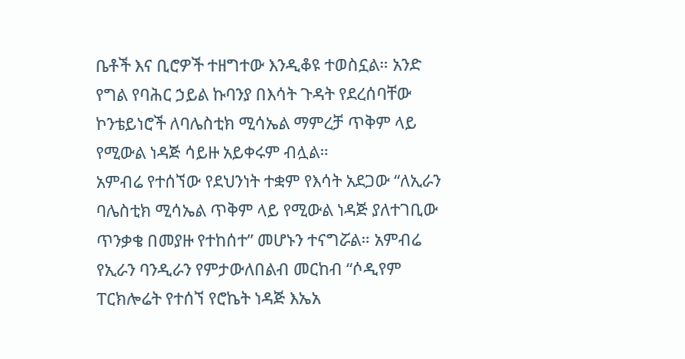ቤቶች እና ቢሮዎች ተዘግተው እንዲቆዩ ተወስኗል። አንድ የግል የባሕር ኃይል ኩባንያ በእሳት ጉዳት የደረሰባቸው ኮንቴይነሮች ለባሌስቲክ ሚሳኤል ማምረቻ ጥቅም ላይ የሚውል ነዳጅ ሳይዙ አይቀሩም ብሏል።
አምብሬ የተሰኘው የደህንነት ተቋም የእሳት አደጋው “ለኢራን ባሌስቲክ ሚሳኤል ጥቅም ላይ የሚውል ነዳጅ ያለተገቢው ጥንቃቄ በመያዙ የተከሰተ” መሆኑን ተናግሯል። አምብሬ የኢራን ባንዲራን የምታውለበልብ መርከብ “ሶዲየም ፐርክሎሬት የተሰኘ የሮኬት ነዳጅ እኤአ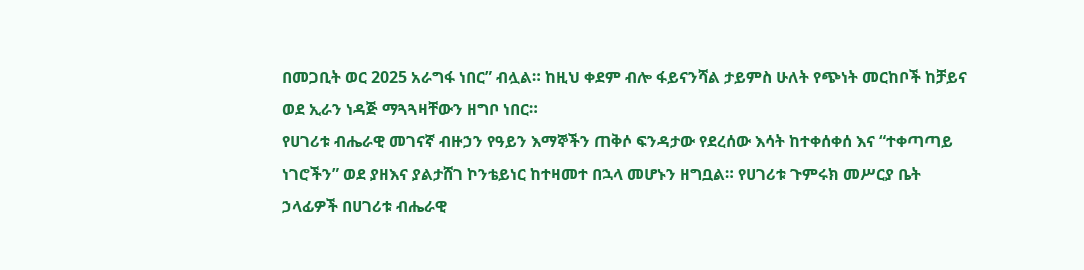በመጋቢት ወር 2025 አራግፋ ነበር” ብሏል። ከዚህ ቀደም ብሎ ፋይናንሻል ታይምስ ሁለት የጭነት መርከቦች ከቻይና ወደ ኢራን ነዳጅ ማጓጓዛቸውን ዘግቦ ነበር።
የሀገሪቱ ብሔራዊ መገናኛ ብዙኃን የዓይን እማኞችን ጠቅሶ ፍንዳታው የደረሰው እሳት ከተቀሰቀሰ እና “ተቀጣጣይ ነገሮችን” ወደ ያዘእና ያልታሸገ ኮንቴይነር ከተዛመተ በኋላ መሆኑን ዘግቧል። የሀገሪቱ ጉምሩክ መሥርያ ቤት ኃላፊዎች በሀገሪቱ ብሔራዊ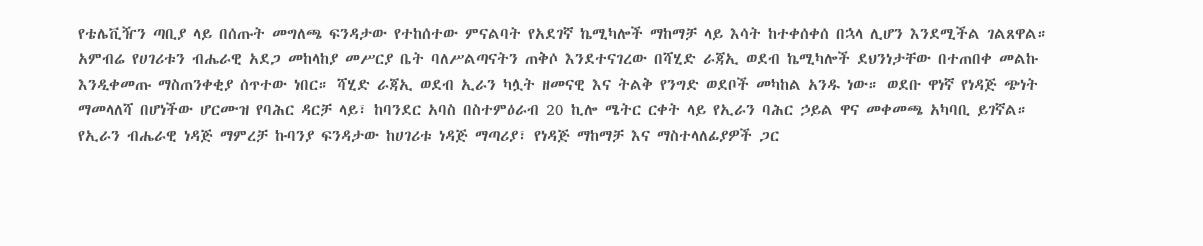የቴሌቪዥን ጣቢያ ላይ በሰጡት መግለጫ ፍንዳታው የተከሰተው ምናልባት የአደገኛ ኬሚካሎች ማከማቻ ላይ እሳት ከተቀሰቀሰ በኋላ ሊሆን እንደሚችል ገልጸዋል።
አምብሬ የሀገሪቱን ብሔራዊ አደጋ መከላከያ መሥርያ ቤት ባለሥልጣናትን ጠቅሶ እንደተናገረው በሻሂድ ራጃኢ ወደብ ኬሚካሎች ደህንነታቸው በተጠበቀ መልኩ እንዲቀመጡ ማስጠንቀቂያ ሰጥተው ነበር። ሻሂድ ራጃኢ ወደብ ኢራን ካሏት ዘመናዊ እና ትልቅ የንግድ ወደቦች መካከል አንዱ ነው። ወደቡ ዋነኛ የነዳጅ ጭነት ማመላለሻ በሆነችው ሆርሙዝ የባሕር ዳርቻ ላይ፣ ከባንደር አባስ በስተምዕራብ 20 ኪሎ ሜትር ርቀት ላይ የኢራን ባሕር ኃይል ዋና መቀመጫ አካባቢ ይገኛል።
የኢራን ብሔራዊ ነዳጅ ማምረቻ ኩባንያ ፍንዳታው ከሀገሪቱ ነዳጅ ማጣሪያ፣ የነዳጅ ማከማቻ እና ማስተላለፊያዎች ጋር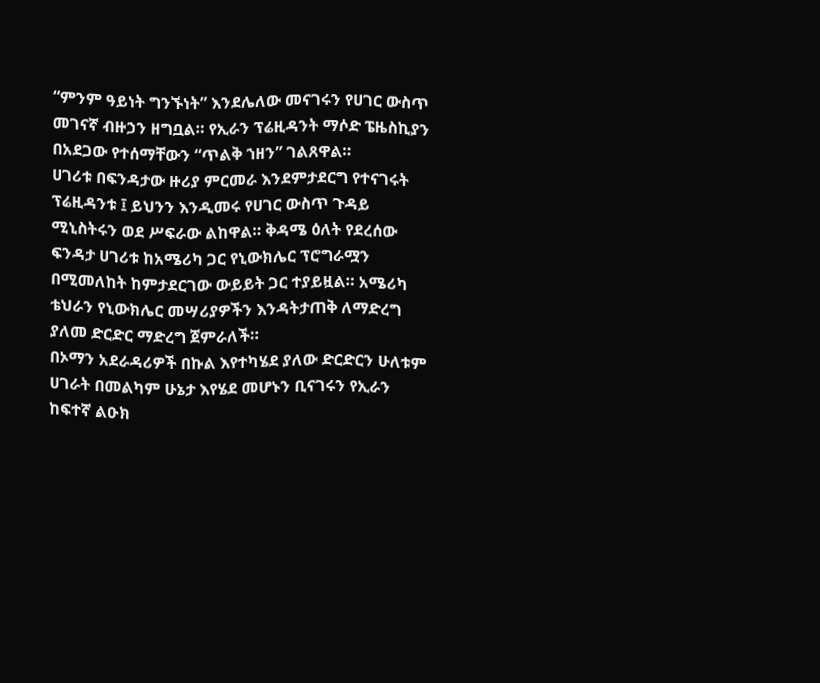“ምንም ዓይነት ግንኙነት” እንደሌለው መናገሩን የሀገር ውስጥ መገናኛ ብዙኃን ዘግቧል። የኢራን ፕሬዚዳንት ማሶድ ፔዜስኪያን በአደጋው የተሰማቸውን “ጥልቅ ኀዘን” ገልጸዋል።
ሀገሪቱ በፍንዳታው ዙሪያ ምርመራ እንደምታደርግ የተናገሩት ፕሬዚዳንቱ ፤ ይህንን እንዲመሩ የሀገር ውስጥ ጉዳይ ሚኒስትሩን ወደ ሥፍራው ልከዋል። ቅዳሜ ዕለት የደረሰው ፍንዳታ ሀገሪቱ ከአሜሪካ ጋር የኒውክሌር ፕሮግራሟን በሚመለከት ከምታደርገው ውይይት ጋር ተያይዟል። አሜሪካ ቴህራን የኒውክሌር መሣሪያዎችን እንዳትታጠቅ ለማድረግ ያለመ ድርድር ማድረግ ጀምራለች።
በኦማን አደራዳሪዎች በኩል እየተካሄደ ያለው ድርድርን ሁለቱም ሀገራት በመልካም ሁኔታ እየሄደ መሆኑን ቢናገሩን የኢራን ከፍተኛ ልዑክ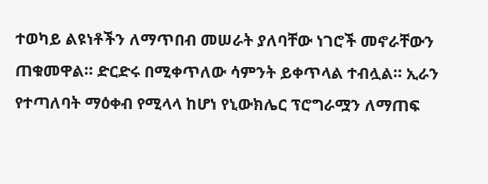ተወካይ ልዩነቶችን ለማጥበብ መሠራት ያለባቸው ነገሮች መኖራቸውን ጠቁመዋል። ድርድሩ በሚቀጥለው ሳምንት ይቀጥላል ተብሏል። ኢራን የተጣለባት ማዕቀብ የሚላላ ከሆነ የኒውክሌር ፕሮግራሟን ለማጠፍ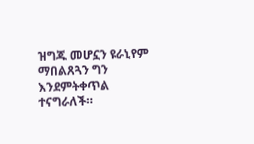ዝግጁ መሆኗን ዩራኒየም ማበልጸጓን ግን እንደምትቀጥል ተናግራለች።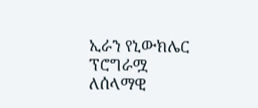ኢራን የኒውክሌር ፕሮግራሟ ለሰላማዊ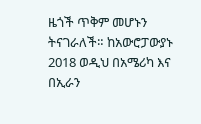ዜጎች ጥቅም መሆኑን ትናገራለች። ከአውሮፓውያኑ 2018 ወዲህ በአሜሪካ እና በኢራን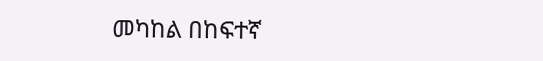መካከል በከፍተኛ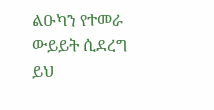ልዑካን የተመራ ውይይት ሲደረግ ይህ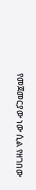የመጀመርያው ነው ሲል የዘገበው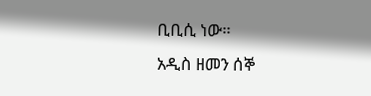ቢቢሲ ነው።
አዲስ ዘመን ሰኞ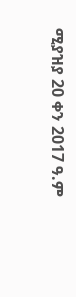ሚያዝያ 20 ቀን 2017 ዓ.ም